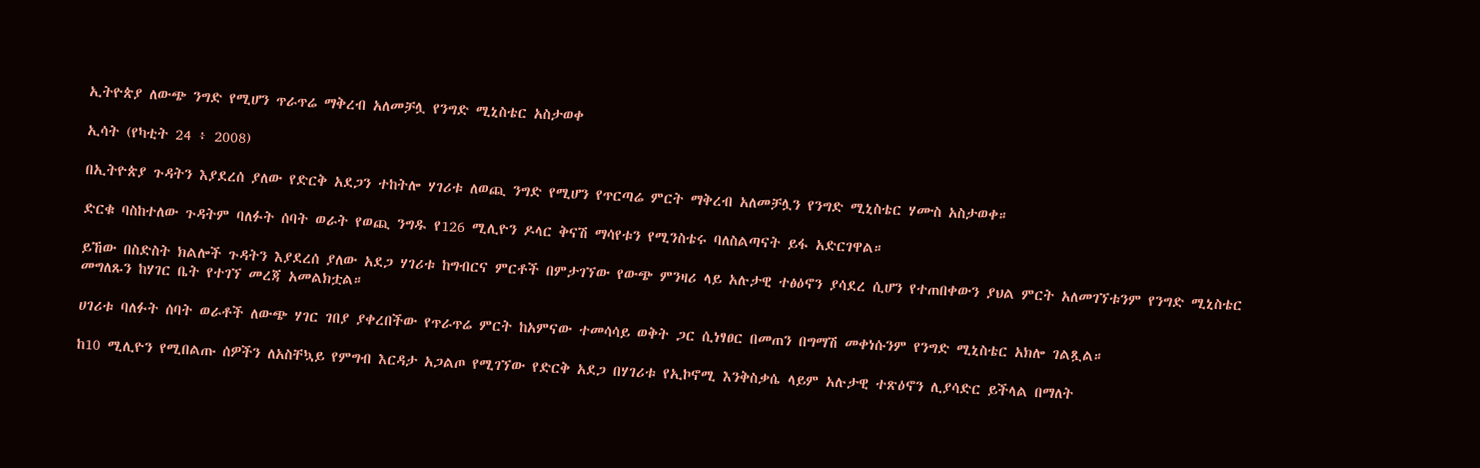ኢትዮጵያ ለውጭ ንግድ የሚሆን ጥራጥሬ ማቅረብ አለመቻሏ የንግድ ሚኒስቴር አስታወቀ

ኢሳት (የካቲት 24 ፥ 2008)

በኢትዮጵያ ጉዳትን እያደረሰ ያለው የድርቅ አደጋን ተከትሎ ሃገሪቱ ለወጪ ንግድ የሚሆን የጥርጣሬ ምርት ማቅረብ አለመቻሏን የንግድ ሚኒስቴር ሃሙስ አስታወቀ።

ድርቁ ባስከተለው ጉዳትም ባለፉት ሰባት ወራት የወጪ ንግዱ የ126 ሚሊዮን ዶላር ቅናሽ ማሳየቱን የሚንስቴሩ ባለስልጣናት ይፋ አድርገዋል።

ይኸው በስድስት ክልሎች ጉዳትን እያደረሰ ያለው አደጋ ሃገሪቱ ከግብርና ምርቶች በምታገኘው የውጭ ምንዛሪ ላይ አሉታዊ ተፅዕኖን ያሳደረ ሲሆን የተጠበቀውን ያህል ምርት አለመገኘቱንም የንግድ ሚኒስቴር መግለጹን ከሃገር ቤት የተገኘ መረጃ አመልክቷል።

ሀገሪቱ ባለፉት ሰባት ወራቶች ለውጭ ሃገር ገበያ ያቀረበችው የጥራጥሬ ምርት ከአምናው ተመሳሳይ ወቅት ጋር ሲነፃፀር በመጠን በግማሽ መቀነሱንም የንግድ ሚኒስቴር አክሎ ገልጿል።

ከ10 ሚሊዮን የሚበልጡ ሰዎችን ለአስቸኳይ የምግብ እርዳታ አጋልጦ የሚገኘው የድርቅ አደጋ በሃገሪቱ የኢኮኖሚ እንቅስቃሴ ላይም አሉታዊ ተጽዕኖን ሊያሳድር ይችላል በማለት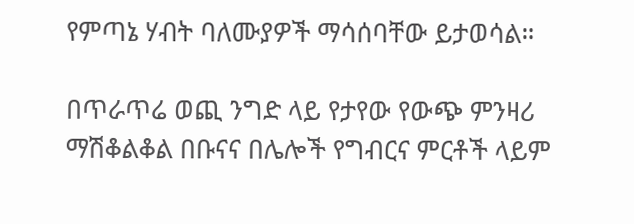የምጣኔ ሃብት ባለሙያዎች ማሳሰባቸው ይታወሳል።

በጥራጥሬ ወጪ ንግድ ላይ የታየው የውጭ ምንዛሪ ማሽቆልቆል በቡናና በሌሎች የግብርና ምርቶች ላይም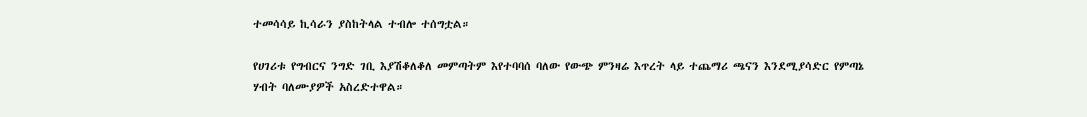ተመሳሳይ ኪሳራን ያስከትላል ተብሎ ተሰግቷል።

የሀገሪቱ የግብርና ንግድ ገቢ እያሽቆለቆለ መምጣትም እየተባባሰ ባለው የውጭ ምንዛሬ እጥረት ላይ ተጨማሪ ጫናን እንደሚያሳድር የምጣኔ ሃብት ባለሙያዎች አስረድተዋል።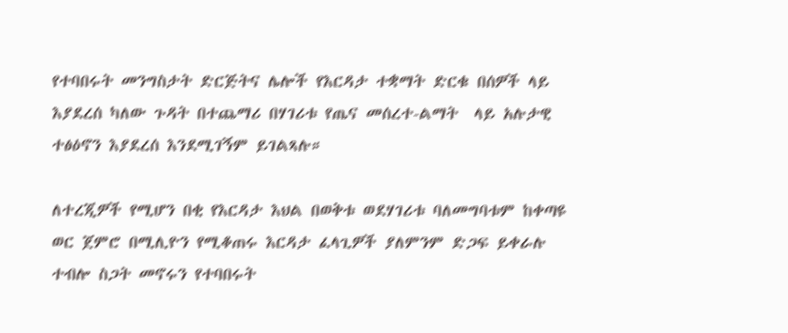የተባበሩት መንግስታት ድርጅትና ሌሎች የእርዳታ ተቋማት ድርቁ በሰዎች ላይ እያደረሰ ካለው ጉዳት በተጨማሪ በሃገሪቱ የጤና መሰረተ-ልማት  ላይ አሉታዊ ተፅዕኖን እያደረሰ እንደሚገኝም ይገልጻሉ።

ለተረጂዎች የሚሆን በቂ የእርዳታ እህል በወቅቱ ወደሃገሪቱ ባለመግባቱም ከቀጣዩ ወር ጀምሮ በሚሊዮን የሚቆጠሩ እርዳታ ፈላጊዎች ያለምንም ድጋፍ ይቀራሉ ተብሎ ስጋት መኖሩን የተባበሩት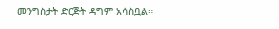መንግስታት ድርጅት ዳግም አሳስቧል።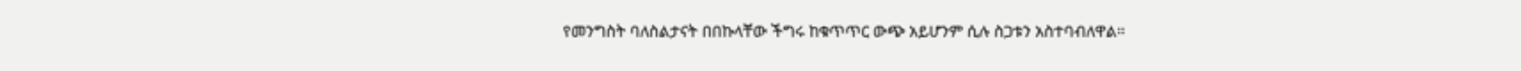የመንግስት ባለስልታናት በበኩላቸው ችግሩ ከቁጥጥር ውጭ አይሆንም ሲሉ ስጋቱን አስተባብለዋል።